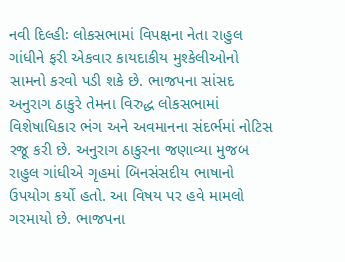નવી દિલ્હીઃ લોકસભામાં વિપક્ષના નેતા રાહુલ ગાંધીને ફરી એકવાર કાયદાકીય મુશ્કેલીઓનો સામનો કરવો પડી શકે છે. ભાજપના સાંસદ અનુરાગ ઠાકુરે તેમના વિરુદ્ધ લોકસભામાં વિશેષાધિકાર ભંગ અને અવમાનના સંદર્ભમાં નોટિસ રજૂ કરી છે. અનુરાગ ઠાકુરના જણાવ્યા મુજબ રાહુલ ગાંધીએ ગૃહમાં બિનસંસદીય ભાષાનો ઉપયોગ કર્યો હતો. આ વિષય પર હવે મામલો ગરમાયો છે. ભાજપના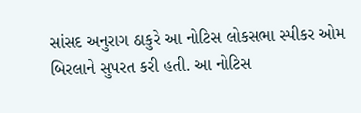સાંસદ અનુરાગ ઠાકુરે આ નોટિસ લોકસભા સ્પીકર ઓમ બિરલાને સુપરત કરી હતી. આ નોટિસ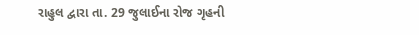રાહુલ દ્વારા તા. 29 જુલાઈના રોજ ગૃહની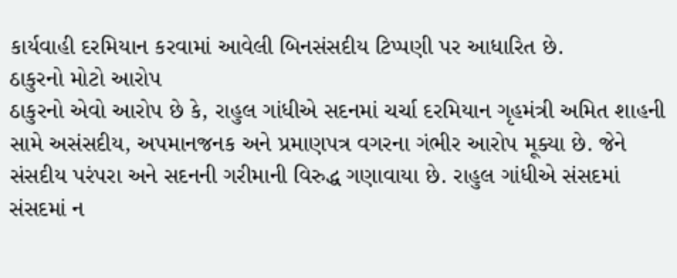કાર્યવાહી દરમિયાન કરવામાં આવેલી બિનસંસદીય ટિપ્પણી પર આધારિત છે.
ઠાકુરનો મોટો આરોપ
ઠાકુરનો એવો આરોપ છે કે, રાહુલ ગાંધીએ સદનમાં ચર્ચા દરમિયાન ગૃહમંત્રી અમિત શાહની સામે અસંસદીય, અપમાનજનક અને પ્રમાણપત્ર વગરના ગંભીર આરોપ મૂક્યા છે. જેને સંસદીય પરંપરા અને સદનની ગરીમાની વિરુદ્ધ ગણાવાયા છે. રાહુલ ગાંધીએ સંસદમાં સંસદમાં ન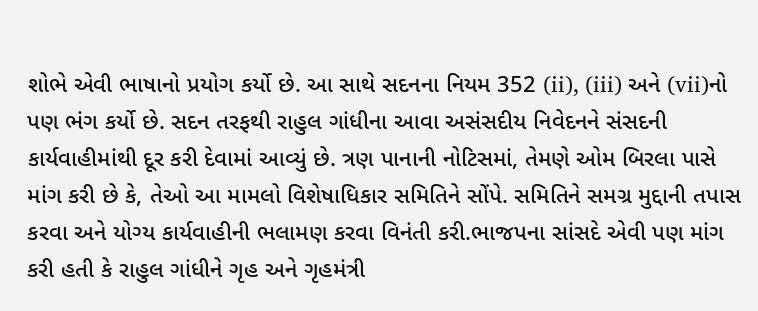શોભે એવી ભાષાનો પ્રયોગ કર્યો છે. આ સાથે સદનના નિયમ 352 (ii), (iii) અને (vii)નો પણ ભંગ કર્યો છે. સદન તરફથી રાહુલ ગાંધીના આવા અસંસદીય નિવેદનને સંસદની કાર્યવાહીમાંથી દૂર કરી દેવામાં આવ્યું છે. ત્રણ પાનાની નોટિસમાં, તેમણે ઓમ બિરલા પાસે માંગ કરી છે કે, તેઓ આ મામલો વિશેષાધિકાર સમિતિને સોંપે. સમિતિને સમગ્ર મુદ્દાની તપાસ કરવા અને યોગ્ય કાર્યવાહીની ભલામણ કરવા વિનંતી કરી.ભાજપના સાંસદે એવી પણ માંગ કરી હતી કે રાહુલ ગાંધીને ગૃહ અને ગૃહમંત્રી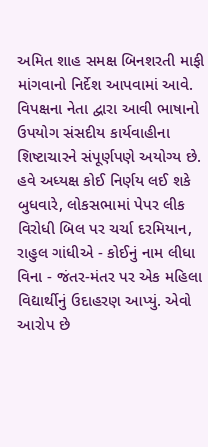અમિત શાહ સમક્ષ બિનશરતી માફી માંગવાનો નિર્દેશ આપવામાં આવે. વિપક્ષના નેતા દ્વારા આવી ભાષાનો ઉપયોગ સંસદીય કાર્યવાહીના શિષ્ટાચારને સંપૂર્ણપણે અયોગ્ય છે.
હવે અધ્યક્ષ કોઈ નિર્ણય લઈ શકે
બુધવારે, લોકસભામાં પેપર લીક વિરોધી બિલ પર ચર્ચા દરમિયાન, રાહુલ ગાંધીએ - કોઈનું નામ લીધા વિના - જંતર-મંતર પર એક મહિલા વિદ્યાર્થીનું ઉદાહરણ આપ્યું. એવો આરોપ છે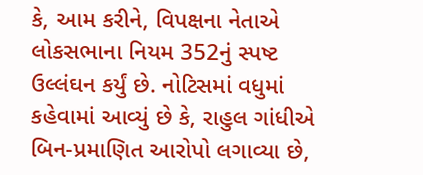કે, આમ કરીને, વિપક્ષના નેતાએ લોકસભાના નિયમ 352નું સ્પષ્ટ ઉલ્લંઘન કર્યું છે. નોટિસમાં વધુમાં કહેવામાં આવ્યું છે કે, રાહુલ ગાંધીએ બિન-પ્રમાણિત આરોપો લગાવ્યા છે,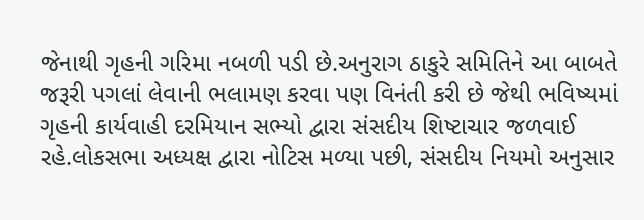જેનાથી ગૃહની ગરિમા નબળી પડી છે.અનુરાગ ઠાકુરે સમિતિને આ બાબતે જરૂરી પગલાં લેવાની ભલામણ કરવા પણ વિનંતી કરી છે જેથી ભવિષ્યમાં ગૃહની કાર્યવાહી દરમિયાન સભ્યો દ્વારા સંસદીય શિષ્ટાચાર જળવાઈ રહે.લોકસભા અધ્યક્ષ દ્વારા નોટિસ મળ્યા પછી, સંસદીય નિયમો અનુસાર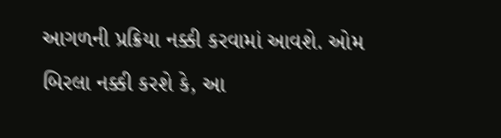આગળની પ્રક્રિયા નક્કી કરવામાં આવશે. ઓમ બિરલા નક્કી કરશે કે, આ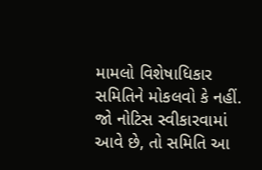મામલો વિશેષાધિકાર સમિતિને મોકલવો કે નહીં. જો નોટિસ સ્વીકારવામાં આવે છે, તો સમિતિ આ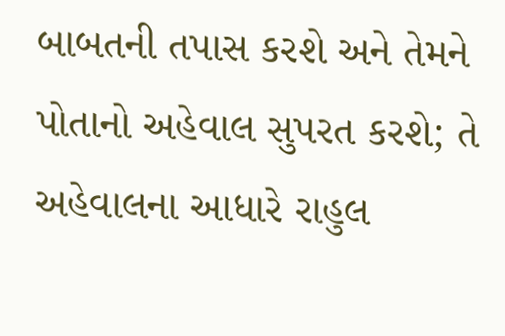બાબતની તપાસ કરશે અને તેમને પોતાનો અહેવાલ સુપરત કરશે; તે અહેવાલના આધારે રાહુલ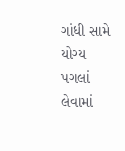ગાંધી સામે યોગ્ય પગલાં લેવામાં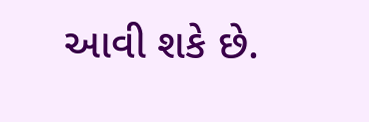આવી શકે છે.